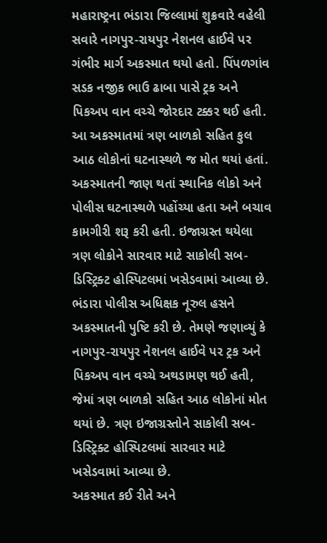મહારાષ્ટ્રના ભંડારા જિલ્લામાં શુક્રવારે વહેલી સવારે નાગપુર-રાયપુર નેશનલ હાઈવે પર ગંભીર માર્ગ અકસ્માત થયો હતો. પિંપળગાંવ સડક નજીક ભાઉ ઢાબા પાસે ટ્રક અને પિકઅપ વાન વચ્ચે જોરદાર ટક્કર થઈ હતી. આ અકસ્માતમાં ત્રણ બાળકો સહિત કુલ આઠ લોકોનાં ઘટનાસ્થળે જ મોત થયાં હતાં.
અકસ્માતની જાણ થતાં સ્થાનિક લોકો અને પોલીસ ઘટનાસ્થળે પહોંચ્યા હતા અને બચાવ કામગીરી શરૂ કરી હતી. ઇજાગ્રસ્ત થયેલા ત્રણ લોકોને સારવાર માટે સાકોલી સબ-ડિસ્ટ્રિક્ટ હોસ્પિટલમાં ખસેડવામાં આવ્યા છે.
ભંડારા પોલીસ અધિક્ષક નૂરુલ હસને અકસ્માતની પુષ્ટિ કરી છે. તેમણે જણાવ્યું કે નાગપુર-રાયપુર નેશનલ હાઈવે પર ટ્રક અને પિકઅપ વાન વચ્ચે અથડામણ થઈ હતી, જેમાં ત્રણ બાળકો સહિત આઠ લોકોનાં મોત થયાં છે. ત્રણ ઇજાગ્રસ્તોને સાકોલી સબ-ડિસ્ટ્રિક્ટ હોસ્પિટલમાં સારવાર માટે ખસેડવામાં આવ્યા છે.
અકસ્માત કઈ રીતે અને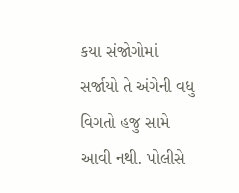કયા સંજોગોમાં સર્જાયો તે અંગેની વધુ વિગતો હજુ સામે આવી નથી. પોલીસે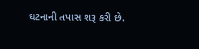ઘટનાની તપાસ શરૂ કરી છે.